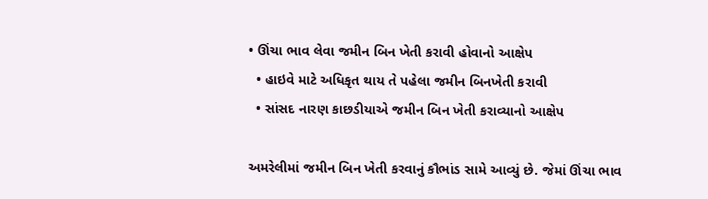• ઊંચા ભાવ લેવા જમીન બિન ખેતી કરાવી હોવાનો આક્ષેપ
  • હાઇવે માટે અધિકૃત થાય તે પહેલા જમીન બિનખેતી કરાવી
  • સાંસદ નારણ કાછડીયાએ જમીન બિન ખેતી કરાવ્યાનો આક્ષેપ

અમરેલીમાં જમીન બિન ખેતી કરવાનું કૌભાંડ સામે આવ્યું છે. જેમાં ઊંચા ભાવ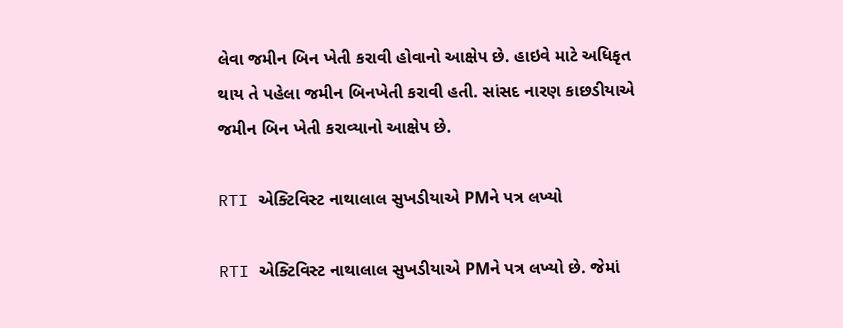લેવા જમીન બિન ખેતી કરાવી હોવાનો આક્ષેપ છે. હાઇવે માટે અધિકૃત થાય તે પહેલા જમીન બિનખેતી કરાવી હતી. સાંસદ નારણ કાછડીયાએ જમીન બિન ખેતી કરાવ્યાનો આક્ષેપ છે.

RTI એક્ટિવિસ્ટ નાથાલાલ સુખડીયાએ PMને પત્ર લખ્યો

RTI એક્ટિવિસ્ટ નાથાલાલ સુખડીયાએ PMને પત્ર લખ્યો છે. જેમાં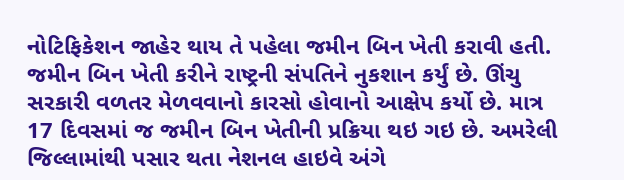નોટિફિકેશન જાહેર થાય તે પહેલા જમીન બિન ખેતી કરાવી હતી. જમીન બિન ખેતી કરીને રાષ્ટ્રની સંપતિને નુકશાન કર્યું છે. ઊંચુ સરકારી વળતર મેળવવાનો કારસો હોવાનો આક્ષેપ કર્યો છે. માત્ર 17 દિવસમાં જ જમીન બિન ખેતીની પ્રક્રિયા થઇ ગઇ છે. અમરેલી જિલ્લામાંથી પસાર થતા નેશનલ હાઇવે અંગે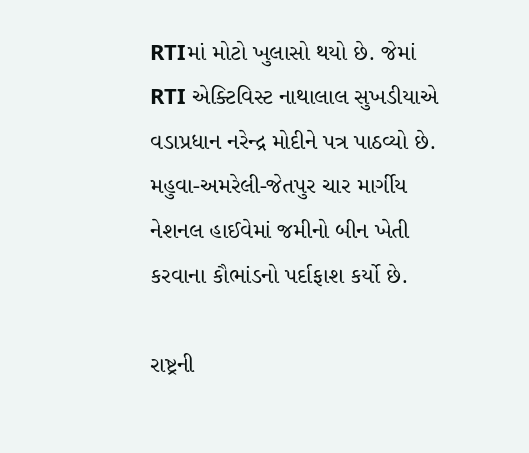RTIમાં મોટો ખુલાસો થયો છે. જેમાં RTI એક્ટિવિસ્ટ નાથાલાલ સુખડીયાએ વડાપ્રધાન નરેન્દ્ર મોદીને પત્ર પાઠવ્યો છે. મહુવા-અમરેલી-જેતપુર ચાર માર્ગીય નેશનલ હાઈવેમાં જમીનો બીન ખેતી કરવાના કૌભાંડનો પર્દાફાશ કર્યો છે.

રાષ્ટ્રની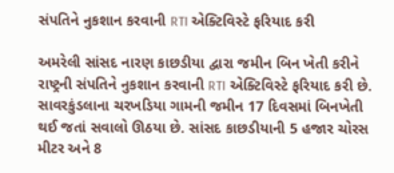સંપતિને નુકશાન કરવાની RTI એક્ટિવિસ્ટે ફરિયાદ કરી

અમરેલી સાંસદ નારણ કાછડીયા દ્વારા જમીન બિન ખેતી કરીને રાષ્ટ્રની સંપતિને નુકશાન કરવાની RTI એક્ટિવિસ્ટે ફરિયાદ કરી છે. સાવરકુંડલાના ચરખડિયા ગામની જમીન 17 દિવસમાં બિનખેતી થઈ જતાં સવાલો ઊઠયા છે. સાંસદ કાછડીયાની 5 હજાર ચોરસ મીટર અને 8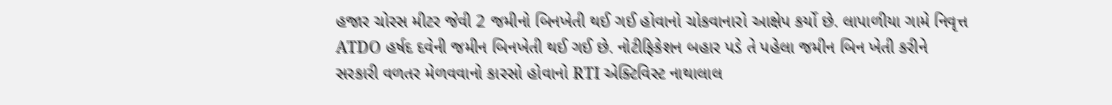હજાર ચોરસ મીટર જેવી 2 જમીનો બિનખેતી થઈ ગઈ હોવાનો ચોકવાનારો આક્ષેપ કર્યો છે. લાપાળીયા ગામે નિવૃત્ત ATDO હર્ષદ દવેની જમીન બિનખેતી થઈ ગઈ છે. નોટીફિકેશન બહાર પડે તે પહેલા જમીન બિન ખેતી કરીને સરકારી વળતર મેળવવાનો કારસો હોવાનો RTI એક્ટિવિસ્ટ નાથાલાલ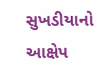સુખડીયાનો આક્ષેપ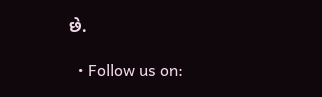છે.

  • Follow us on: